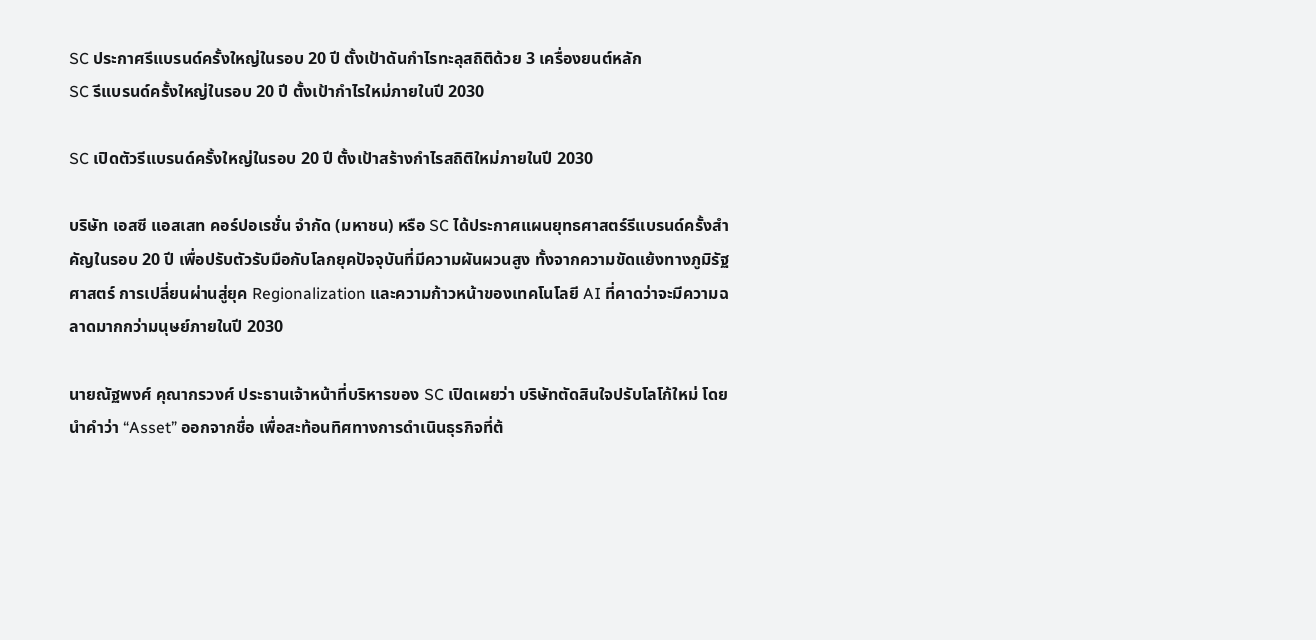SC ประกาศรีแบรนด์ครั้งใหญ่ในรอบ 20 ปี ตั้งเป้าดันกำไรทะลุสถิติด้วย 3 เครื่องยนต์หลัก
SC รีแบรนด์ครั้งใหญ่ในรอบ 20 ปี ตั้งเป้ากำไรใหม่ภายในปี 2030

SC เปิดตัวรีแบรนด์ครั้งใหญ่ในรอบ 20 ปี ตั้งเป้าสร้างกำไรสถิติใหม่ภายในปี 2030

บริษัท เอสซี แอสเสท คอร์ปอเรชั่น จำกัด (มหาชน) หรือ SC ได้ประกาศแผนยุทธศาสตร์รีแบรนด์ครั้งสำคัญในรอบ 20 ปี เพื่อปรับตัวรับมือกับโลกยุคปัจจุบันที่มีความผันผวนสูง ทั้งจากความขัดแย้งทางภูมิรัฐศาสตร์ การเปลี่ยนผ่านสู่ยุค Regionalization และความก้าวหน้าของเทคโนโลยี AI ที่คาดว่าจะมีความฉลาดมากกว่ามนุษย์ภายในปี 2030

นายณัฐพงศ์ คุณากรวงศ์ ประธานเจ้าหน้าที่บริหารของ SC เปิดเผยว่า บริษัทตัดสินใจปรับโลโก้ใหม่ โดยนำคำว่า “Asset” ออกจากชื่อ เพื่อสะท้อนทิศทางการดำเนินธุรกิจที่ต้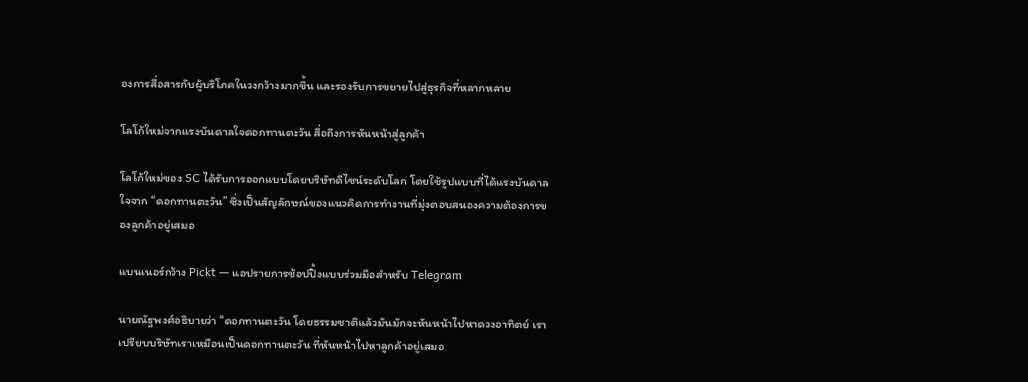องการสื่อสารกับผู้บริโภคในวงกว้างมากขึ้น และรองรับการขยายไปสู่ธุรกิจที่หลากหลาย

โลโก้ใหม่จากแรงบันดาลใจดอกทานตะวัน สื่อถึงการหันหน้าสู่ลูกค้า

โลโก้ใหม่ของ SC ได้รับการออกแบบโดยบริษัทดีไซน์ระดับโลก โดยใช้รูปแบบที่ได้แรงบันดาลใจจาก “ดอกทานตะวัน” ซึ่งเป็นสัญลักษณ์ของแนวคิดการทำงานที่มุ่งตอบสนองความต้องการของลูกค้าอยู่เสมอ

แบนเนอร์กว้าง Pickt — แอปรายการช้อปปิ้งแบบร่วมมือสำหรับ Telegram

นายณัฐพงศ์อธิบายว่า “ดอกทานตะวัน โดยธรรมชาติแล้วมันมักจะหันหน้าไปหาดวงอาทิตย์ เราเปรียบบริษัทเราเหมือนเป็นดอกทานตะวัน ที่หันหน้าไปหาลูกค้าอยู่เสมอ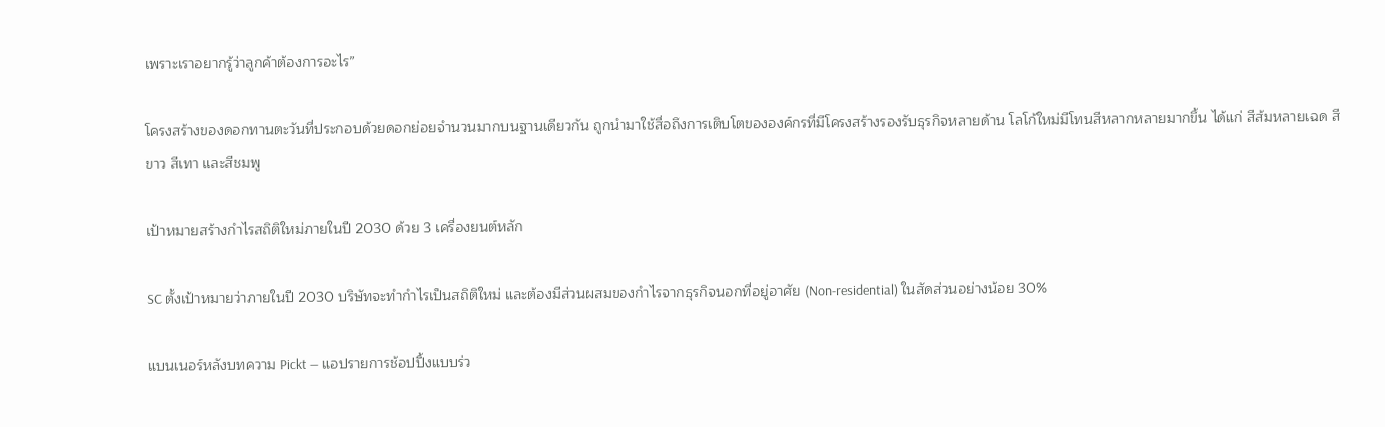เพราะเราอยากรู้ว่าลูกค้าต้องการอะไร”

โครงสร้างของดอกทานตะวันที่ประกอบด้วยดอกย่อยจำนวนมากบนฐานเดียวกัน ถูกนำมาใช้สื่อถึงการเติบโตขององค์กรที่มีโครงสร้างรองรับธุรกิจหลายด้าน โลโก้ใหม่มีโทนสีหลากหลายมากขึ้น ได้แก่ สีส้มหลายเฉด สีขาว สีเทา และสีชมพู

เป้าหมายสร้างกำไรสถิติใหม่ภายในปี 2030 ด้วย 3 เครื่องยนต์หลัก

SC ตั้งเป้าหมายว่าภายในปี 2030 บริษัทจะทำกำไรเป็นสถิติใหม่ และต้องมีส่วนผสมของกำไรจากธุรกิจนอกที่อยู่อาศัย (Non-residential) ในสัดส่วนอย่างน้อย 30%

แบนเนอร์หลังบทความ Pickt — แอปรายการช้อปปิ้งแบบร่ว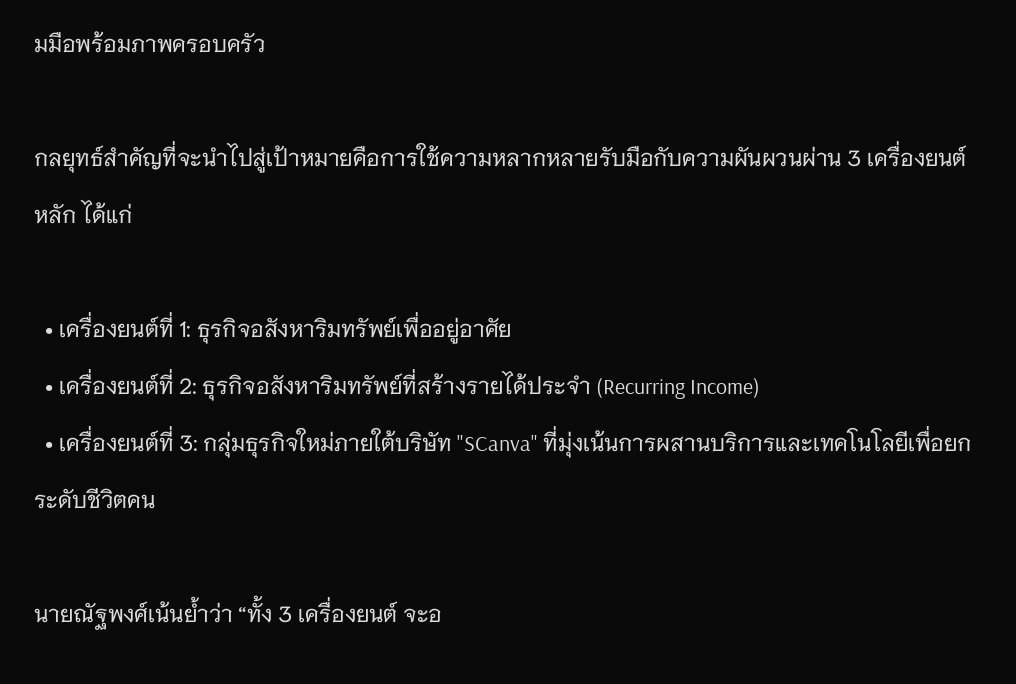มมือพร้อมภาพครอบครัว

กลยุทธ์สำคัญที่จะนำไปสู่เป้าหมายคือการใช้ความหลากหลายรับมือกับความผันผวนผ่าน 3 เครื่องยนต์หลัก ได้แก่

  • เครื่องยนต์ที่ 1: ธุรกิจอสังหาริมทรัพย์เพื่ออยู่อาศัย
  • เครื่องยนต์ที่ 2: ธุรกิจอสังหาริมทรัพย์ที่สร้างรายได้ประจำ (Recurring Income)
  • เครื่องยนต์ที่ 3: กลุ่มธุรกิจใหม่ภายใต้บริษัท "SCanva" ที่มุ่งเน้นการผสานบริการและเทคโนโลยีเพื่อยกระดับชีวิตคน

นายณัฐพงศ์เน้นย้ำว่า “ทั้ง 3 เครื่องยนต์ จะอ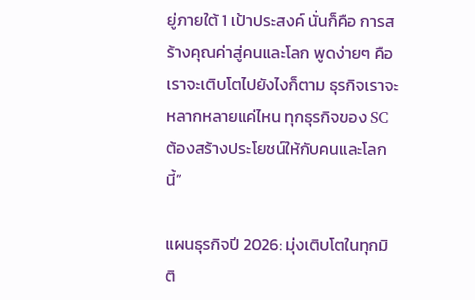ยู่ภายใต้ 1 เป้าประสงค์ นั่นก็คือ การสร้างคุณค่าสู่คนและโลก พูดง่ายๆ คือ เราจะเติบโตไปยังไงก็ตาม ธุรกิจเราจะหลากหลายแค่ไหน ทุกธุรกิจของ SC ต้องสร้างประโยชน์ให้กับคนและโลกนี้”

แผนธุรกิจปี 2026: มุ่งเติบโตในทุกมิติ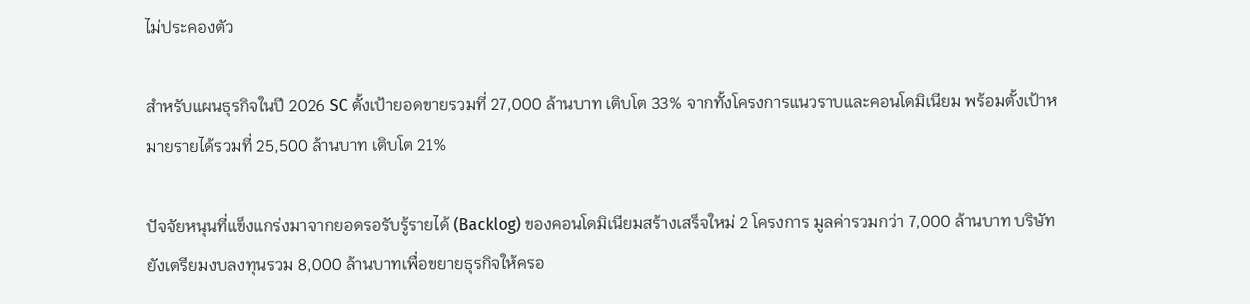ไม่ประคองตัว

สำหรับแผนธุรกิจในปี 2026 SC ตั้งเป้ายอดขายรวมที่ 27,000 ล้านบาท เติบโต 33% จากทั้งโครงการแนวราบและคอนโดมิเนียม พร้อมตั้งเป้าหมายรายได้รวมที่ 25,500 ล้านบาท เติบโต 21%

ปัจจัยหนุนที่แข็งแกร่งมาจากยอดรอรับรู้รายได้ (Backlog) ของคอนโดมิเนียมสร้างเสร็จใหม่ 2 โครงการ มูลค่ารวมกว่า 7,000 ล้านบาท บริษัทยังเตรียมงบลงทุนรวม 8,000 ล้านบาทเพื่อขยายธุรกิจให้ครอ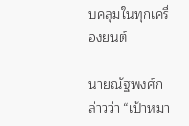บคลุมในทุกเครื่องยนต์

นายณัฐพงศ์กล่าวว่า “เป้าหมา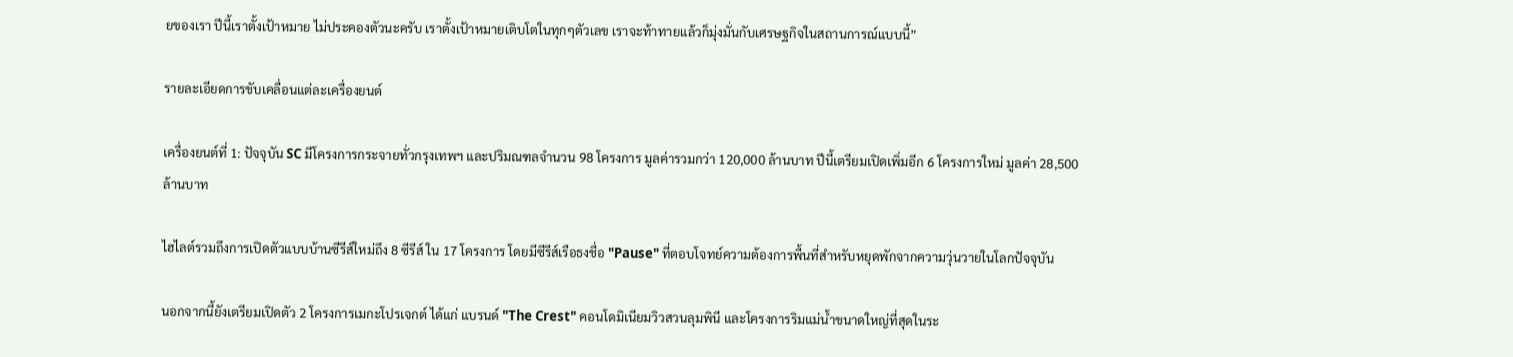ยของเรา ปีนี้เราตั้งเป้าหมาย ไม่ประคองตัวนะครับ เราตั้งเป้าหมายเติบโตในทุกๆตัวเลข เราจะท้าทายแล้วก็มุ่งมั่นกับเศรษฐกิจในสถานการณ์แบบนี้”

รายละเอียดการขับเคลื่อนแต่ละเครื่องยนต์

เครื่องยนต์ที่ 1: ปัจจุบัน SC มีโครงการกระจายทั่วกรุงเทพฯ และปริมณฑลจำนวน 98 โครงการ มูลค่ารวมกว่า 120,000 ล้านบาท ปีนี้เตรียมเปิดเพิ่มอีก 6 โครงการใหม่ มูลค่า 28,500 ล้านบาท

ไฮไลต์รวมถึงการเปิดตัวแบบบ้านซีรีส์ใหม่ถึง 8 ซีรีส์ ใน 17 โครงการ โดยมีซีรีส์เรือธงชื่อ "Pause" ที่ตอบโจทย์ความต้องการพื้นที่สำหรับหยุดพักจากความวุ่นวายในโลกปัจจุบัน

นอกจากนี้ยังเตรียมเปิดตัว 2 โครงการเมกะโปรเจกต์ ได้แก่ แบรนด์ "The Crest" คอนโดมิเนียมวิวสวนลุมพินี และโครงการริมแม่น้ำขนาดใหญ่ที่สุดในระ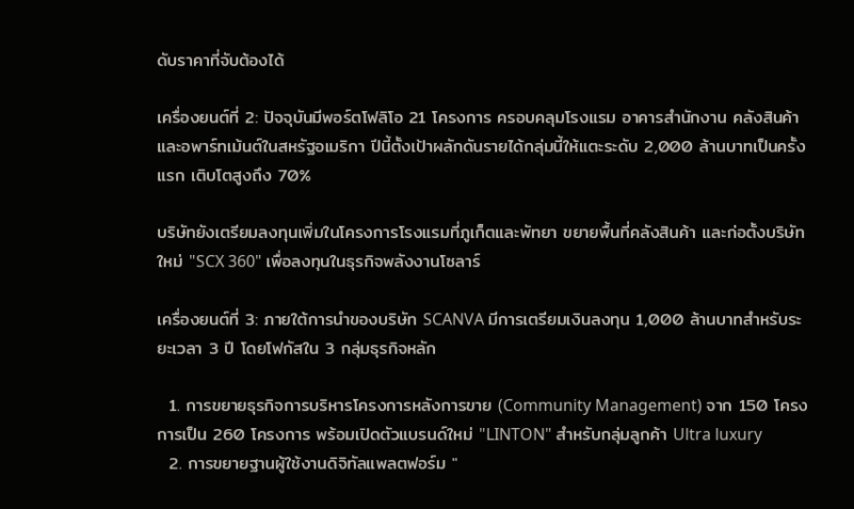ดับราคาที่จับต้องได้

เครื่องยนต์ที่ 2: ปัจจุบันมีพอร์ตโฟลิโอ 21 โครงการ ครอบคลุมโรงแรม อาคารสำนักงาน คลังสินค้า และอพาร์ทเม้นต์ในสหรัฐอเมริกา ปีนี้ตั้งเป้าผลักดันรายได้กลุ่มนี้ให้แตะระดับ 2,000 ล้านบาทเป็นครั้งแรก เติบโตสูงถึง 70%

บริษัทยังเตรียมลงทุนเพิ่มในโครงการโรงแรมที่ภูเก็ตและพัทยา ขยายพื้นที่คลังสินค้า และก่อตั้งบริษัทใหม่ "SCX 360" เพื่อลงทุนในธุรกิจพลังงานโซลาร์

เครื่องยนต์ที่ 3: ภายใต้การนำของบริษัท SCANVA มีการเตรียมเงินลงทุน 1,000 ล้านบาทสำหรับระยะเวลา 3 ปี โดยโฟกัสใน 3 กลุ่มธุรกิจหลัก

  1. การขยายธุรกิจการบริหารโครงการหลังการขาย (Community Management) จาก 150 โครงการเป็น 260 โครงการ พร้อมเปิดตัวแบรนด์ใหม่ "LINTON" สำหรับกลุ่มลูกค้า Ultra luxury
  2. การขยายฐานผู้ใช้งานดิจิทัลแพลตฟอร์ม "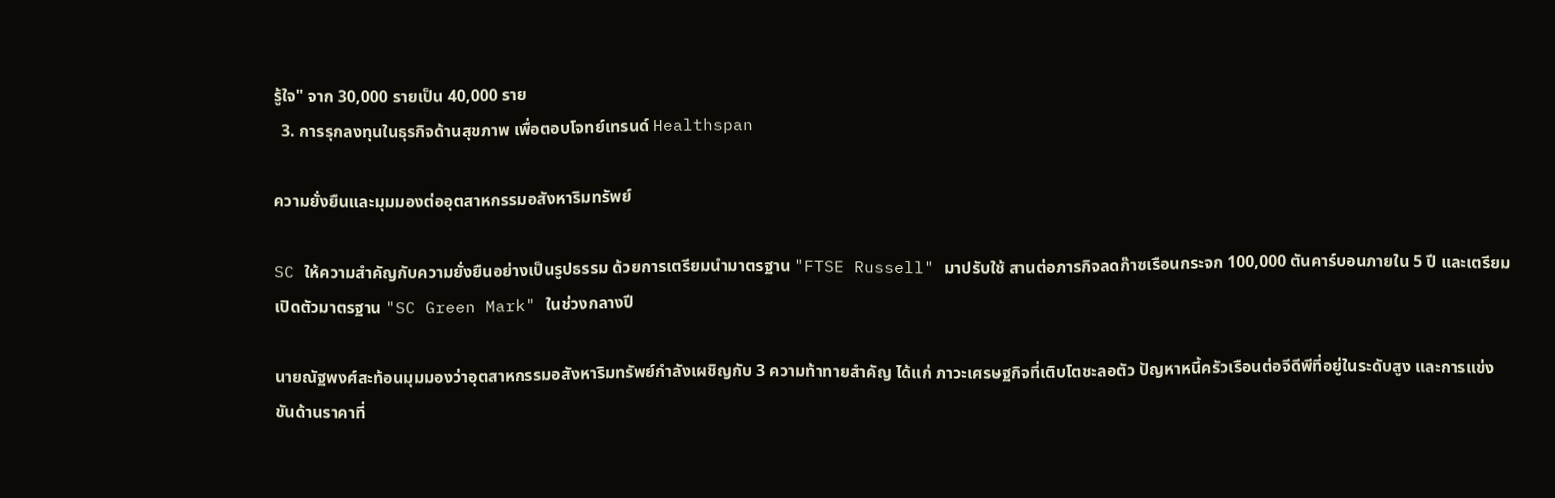รู้ใจ" จาก 30,000 รายเป็น 40,000 ราย
  3. การรุกลงทุนในธุรกิจด้านสุขภาพ เพื่อตอบโจทย์เทรนด์ Healthspan

ความยั่งยืนและมุมมองต่ออุตสาหกรรมอสังหาริมทรัพย์

SC ให้ความสำคัญกับความยั่งยืนอย่างเป็นรูปธรรม ด้วยการเตรียมนำมาตรฐาน "FTSE Russell" มาปรับใช้ สานต่อภารกิจลดก๊าซเรือนกระจก 100,000 ตันคาร์บอนภายใน 5 ปี และเตรียมเปิดตัวมาตรฐาน "SC Green Mark" ในช่วงกลางปี

นายณัฐพงศ์สะท้อนมุมมองว่าอุตสาหกรรมอสังหาริมทรัพย์กำลังเผชิญกับ 3 ความท้าทายสำคัญ ได้แก่ ภาวะเศรษฐกิจที่เติบโตชะลอตัว ปัญหาหนี้ครัวเรือนต่อจีดีพีที่อยู่ในระดับสูง และการแข่งขันด้านราคาที่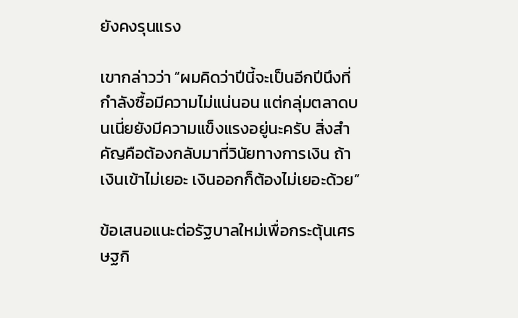ยังคงรุนแรง

เขากล่าวว่า “ผมคิดว่าปีนี้จะเป็นอีกปีนึงที่กำลังซื้อมีความไม่แน่นอน แต่กลุ่มตลาดบนเนี่ยยังมีความแข็งแรงอยู่นะครับ สิ่งสำคัญคือต้องกลับมาที่วินัยทางการเงิน ถ้าเงินเข้าไม่เยอะ เงินออกก็ต้องไม่เยอะด้วย”

ข้อเสนอแนะต่อรัฐบาลใหม่เพื่อกระตุ้นเศรษฐกิ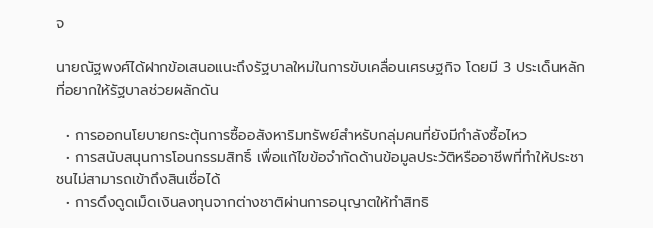จ

นายณัฐพงศ์ได้ฝากข้อเสนอแนะถึงรัฐบาลใหม่ในการขับเคลื่อนเศรษฐกิจ โดยมี 3 ประเด็นหลักที่อยากให้รัฐบาลช่วยผลักดัน

  • การออกนโยบายกระตุ้นการซื้ออสังหาริมทรัพย์สำหรับกลุ่มคนที่ยังมีกำลังซื้อไหว
  • การสนับสนุนการโอนกรรมสิทธิ์ เพื่อแก้ไขข้อจำกัดด้านข้อมูลประวัติหรืออาชีพที่ทำให้ประชาชนไม่สามารถเข้าถึงสินเชื่อได้
  • การดึงดูดเม็ดเงินลงทุนจากต่างชาติผ่านการอนุญาตให้ทำสิทธิ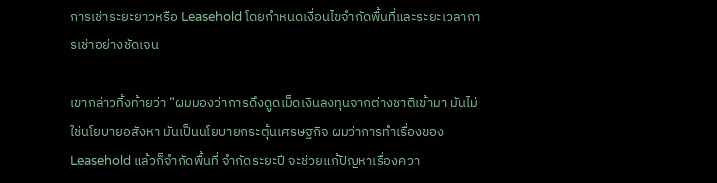การเช่าระยะยาวหรือ Leasehold โดยกำหนดเงื่อนไขจำกัดพื้นที่และระยะเวลาการเช่าอย่างชัดเจน

เขากล่าวทิ้งท้ายว่า “ผมมองว่าการดึงดูดเม็ดเงินลงทุนจากต่างชาติเข้ามา มันไม่ใช่นโยบายอสังหา มันเป็นนโยบายกระตุ้นเศรษฐกิจ ผมว่าการทำเรื่องของ Leasehold แล้วก็จำกัดพื้นที่ จำกัดระยะปี จะช่วยแก้ปัญหาเรื่องควา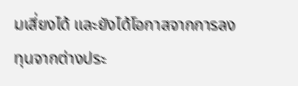มเสี่ยงได้ และยังได้โอกาสจากการลงทุนจากต่างประ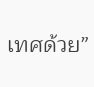เทศด้วย”